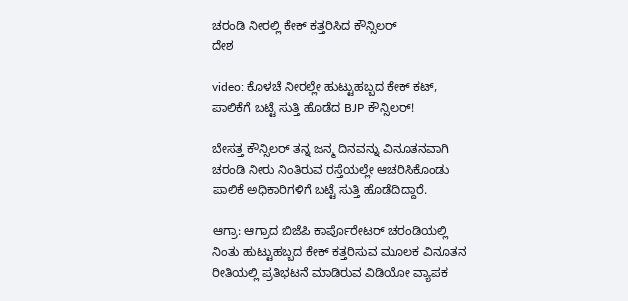ಚರಂಡಿ ನೀರಲ್ಲಿ ಕೇಕ್ ಕತ್ತರಿಸಿದ ಕೌನ್ಸಿಲರ್
ದೇಶ

video: ಕೊಳಚೆ ನೀರಲ್ಲೇ ಹುಟ್ಟುಹಬ್ಬದ ಕೇಕ್ ಕಟ್, ಪಾಲಿಕೆಗೆ ಬಟ್ಟೆ ಸುತ್ತಿ ಹೊಡೆದ BJP ಕೌನ್ಸಿಲರ್!

ಬೇಸತ್ತ ಕೌನ್ಸಿಲರ್ ತನ್ನ ಜನ್ಮ ದಿನವನ್ನು ವಿನೂತನವಾಗಿ ಚರಂಡಿ ನೀರು ನಿಂತಿರುವ ರಸ್ತೆಯಲ್ಲೇ ಆಚರಿಸಿಕೊಂಡು ಪಾಲಿಕೆ ಅಧಿಕಾರಿಗಳಿಗೆ ಬಟ್ಟೆ ಸುತ್ತಿ ಹೊಡೆದಿದ್ದಾರೆ.

ಆಗ್ರಾ: ಆಗ್ರಾದ ಬಿಜೆಪಿ ಕಾರ್ಪೊರೇಟರ್ ಚರಂಡಿಯಲ್ಲಿ ನಿಂತು ಹುಟ್ಟುಹಬ್ಬದ ಕೇಕ್ ಕತ್ತರಿಸುವ ಮೂಲಕ ವಿನೂತನ ರೀತಿಯಲ್ಲಿ ಪ್ರತಿಭಟನೆ ಮಾಡಿರುವ ವಿಡಿಯೋ ವ್ಯಾಪಕ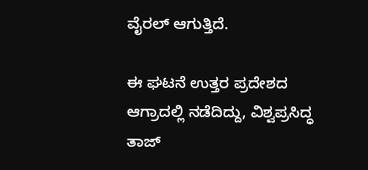ವೈರಲ್ ಆಗುತ್ತಿದೆ.

ಈ ಘಟನೆ ಉತ್ತರ ಪ್ರದೇಶದ ಆಗ್ರಾದಲ್ಲಿ ನಡೆದಿದ್ದು, ವಿಶ್ವಪ್ರಸಿದ್ಧ ತಾಜ್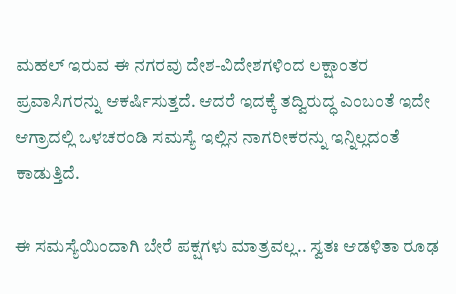ಮಹಲ್ ಇರುವ ಈ ನಗರವು ದೇಶ-ವಿದೇಶಗಳಿಂದ ಲಕ್ಷಾಂತರ ಪ್ರವಾಸಿಗರನ್ನು ಆಕರ್ಷಿಸುತ್ತದೆ. ಆದರೆ ಇದಕ್ಕೆ ತದ್ವಿರುದ್ಧ ಎಂಬಂತೆ ಇದೇ ಆಗ್ರಾದಲ್ಲಿ ಒಳಚರಂಡಿ ಸಮಸ್ಯೆ ಇಲ್ಲಿನ ನಾಗರೀಕರನ್ನು ಇನ್ನಿಲ್ಲದಂತೆ ಕಾಡುತ್ತಿದೆ.

ಈ ಸಮಸ್ಯೆಯಿಂದಾಗಿ ಬೇರೆ ಪಕ್ಷಗಳು ಮಾತ್ರವಲ್ಲ.. ಸ್ವತಃ ಆಡಳಿತಾ ರೂಢ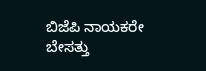ಬಿಜೆಪಿ ನಾಯಕರೇ ಬೇಸತ್ತು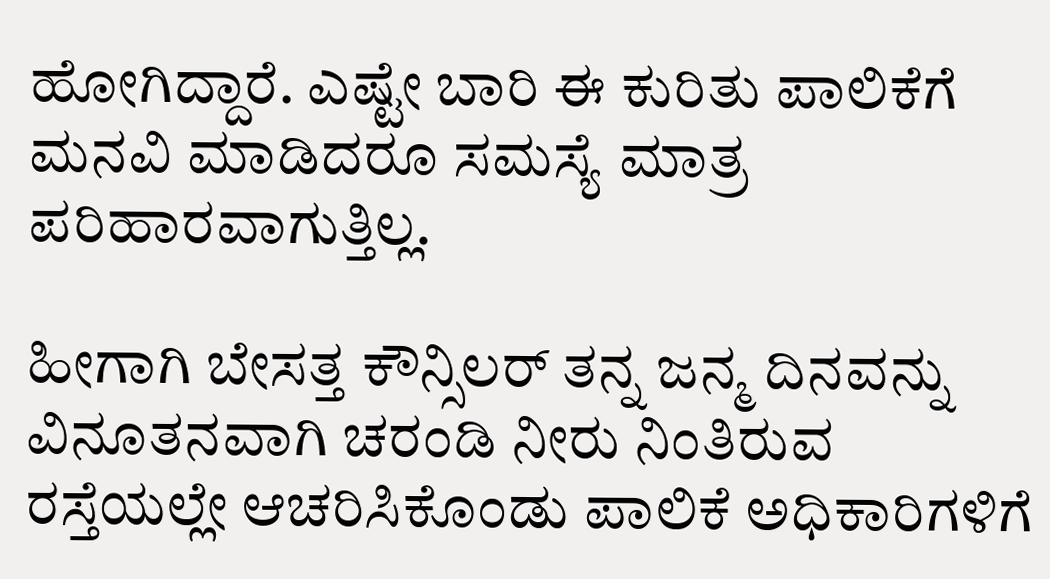ಹೋಗಿದ್ದಾರೆ. ಎಷ್ಟೇ ಬಾರಿ ಈ ಕುರಿತು ಪಾಲಿಕೆಗೆ ಮನವಿ ಮಾಡಿದರೂ ಸಮಸ್ಯೆ ಮಾತ್ರ ಪರಿಹಾರವಾಗುತ್ತಿಲ್ಲ.

ಹೀಗಾಗಿ ಬೇಸತ್ತ ಕೌನ್ಸಿಲರ್ ತನ್ನ ಜನ್ಮ ದಿನವನ್ನು ವಿನೂತನವಾಗಿ ಚರಂಡಿ ನೀರು ನಿಂತಿರುವ ರಸ್ತೆಯಲ್ಲೇ ಆಚರಿಸಿಕೊಂಡು ಪಾಲಿಕೆ ಅಧಿಕಾರಿಗಳಿಗೆ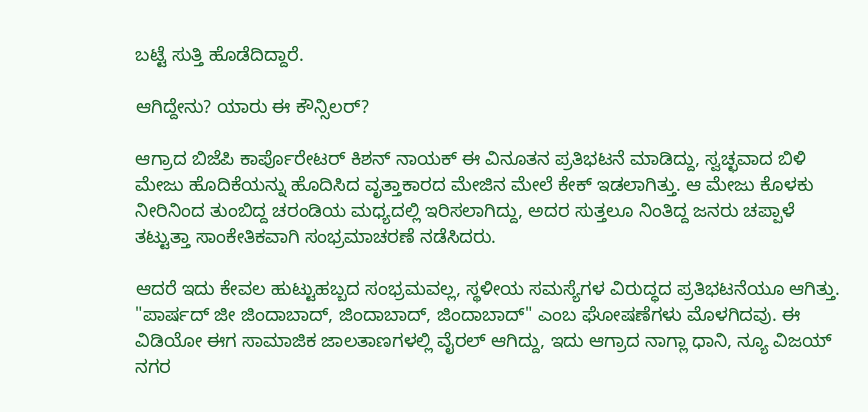ಬಟ್ಟೆ ಸುತ್ತಿ ಹೊಡೆದಿದ್ದಾರೆ.

ಆಗಿದ್ದೇನು? ಯಾರು ಈ ಕೌನ್ಸಿಲರ್?

ಆಗ್ರಾದ ಬಿಜೆಪಿ ಕಾರ್ಪೊರೇಟರ್ ಕಿಶನ್ ನಾಯಕ್ ಈ ವಿನೂತನ ಪ್ರತಿಭಟನೆ ಮಾಡಿದ್ದು, ಸ್ವಚ್ಛವಾದ ಬಿಳಿ ಮೇಜು ಹೊದಿಕೆಯನ್ನು ಹೊದಿಸಿದ ವೃತ್ತಾಕಾರದ ಮೇಜಿನ ಮೇಲೆ ಕೇಕ್ ಇಡಲಾಗಿತ್ತು. ಆ ಮೇಜು ಕೊಳಕು ನೀರಿನಿಂದ ತುಂಬಿದ್ದ ಚರಂಡಿಯ ಮಧ್ಯದಲ್ಲಿ ಇರಿಸಲಾಗಿದ್ದು, ಅದರ ಸುತ್ತಲೂ ನಿಂತಿದ್ದ ಜನರು ಚಪ್ಪಾಳೆ ತಟ್ಟುತ್ತಾ ಸಾಂಕೇತಿಕವಾಗಿ ಸಂಭ್ರಮಾಚರಣೆ ನಡೆಸಿದರು.

ಆದರೆ ಇದು ಕೇವಲ ಹುಟ್ಟುಹಬ್ಬದ ಸಂಭ್ರಮವಲ್ಲ, ಸ್ಥಳೀಯ ಸಮಸ್ಯೆಗಳ ವಿರುದ್ಧದ ಪ್ರತಿಭಟನೆಯೂ ಆಗಿತ್ತು. "ಪಾರ್ಷದ್ ಜೀ ಜಿಂದಾಬಾದ್, ಜಿಂದಾಬಾದ್, ಜಿಂದಾಬಾದ್" ಎಂಬ ಘೋಷಣೆಗಳು ಮೊಳಗಿದವು. ಈ ವಿಡಿಯೋ ಈಗ ಸಾಮಾಜಿಕ ಜಾಲತಾಣಗಳಲ್ಲಿ ವೈರಲ್ ಆಗಿದ್ದು, ಇದು ಆಗ್ರಾದ ನಾಗ್ಲಾ ಧಾನಿ, ನ್ಯೂ ವಿಜಯ್ ನಗರ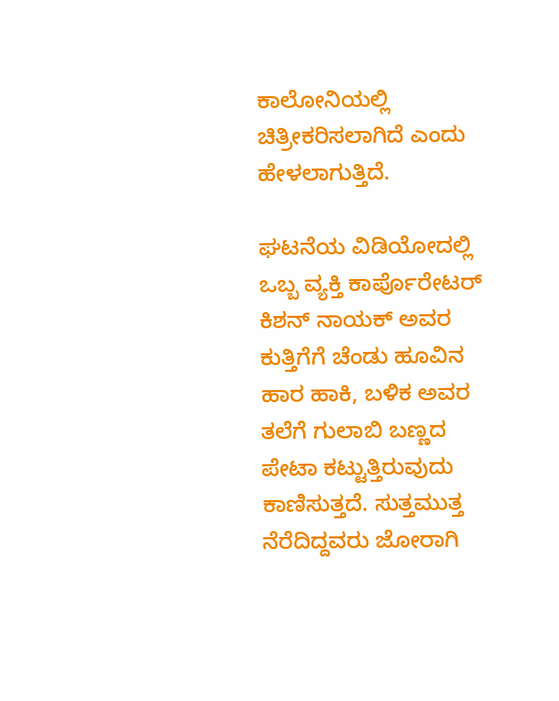ಕಾಲೋನಿಯಲ್ಲಿ ಚಿತ್ರೀಕರಿಸಲಾಗಿದೆ ಎಂದು ಹೇಳಲಾಗುತ್ತಿದೆ.

ಘಟನೆಯ ವಿಡಿಯೋದಲ್ಲಿ ಒಬ್ಬ ವ್ಯಕ್ತಿ ಕಾರ್ಪೊರೇಟರ್ ಕಿಶನ್ ನಾಯಕ್ ಅವರ ಕುತ್ತಿಗೆಗೆ ಚೆಂಡು ಹೂವಿನ ಹಾರ ಹಾಕಿ, ಬಳಿಕ ಅವರ ತಲೆಗೆ ಗುಲಾಬಿ ಬಣ್ಣದ ಪೇಟಾ ಕಟ್ಟುತ್ತಿರುವುದು ಕಾಣಿಸುತ್ತದೆ. ಸುತ್ತಮುತ್ತ ನೆರೆದಿದ್ದವರು ಜೋರಾಗಿ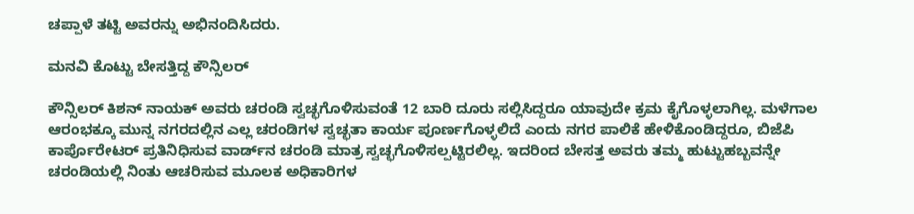ಚಪ್ಪಾಳೆ ತಟ್ಟಿ ಅವರನ್ನು ಅಭಿನಂದಿಸಿದರು.

ಮನವಿ ಕೊಟ್ಟು ಬೇಸತ್ತಿದ್ದ ಕೌನ್ಸಿಲರ್

ಕೌನ್ಸಿಲರ್ ಕಿಶನ್ ನಾಯಕ್ ಅವರು ಚರಂಡಿ ಸ್ವಚ್ಛಗೊಳಿಸುವಂತೆ 12 ಬಾರಿ ದೂರು ಸಲ್ಲಿಸಿದ್ದರೂ ಯಾವುದೇ ಕ್ರಮ ಕೈಗೊಳ್ಳಲಾಗಿಲ್ಲ. ಮಳೆಗಾಲ ಆರಂಭಕ್ಕೂ ಮುನ್ನ ನಗರದಲ್ಲಿನ ಎಲ್ಲ ಚರಂಡಿಗಳ ಸ್ವಚ್ಛತಾ ಕಾರ್ಯ ಪೂರ್ಣಗೊಳ್ಳಲಿದೆ ಎಂದು ನಗರ ಪಾಲಿಕೆ ಹೇಳಿಕೊಂಡಿದ್ದರೂ, ಬಿಜೆಪಿ ಕಾರ್ಪೊರೇಟರ್ ಪ್ರತಿನಿಧಿಸುವ ವಾರ್ಡ್‌ನ ಚರಂಡಿ ಮಾತ್ರ ಸ್ವಚ್ಛಗೊಳಿಸಲ್ಪಟ್ಟಿರಲಿಲ್ಲ. ಇದರಿಂದ ಬೇಸತ್ತ ಅವರು ತಮ್ಮ ಹುಟ್ಟುಹಬ್ಬವನ್ನೇ ಚರಂಡಿಯಲ್ಲಿ ನಿಂತು ಆಚರಿಸುವ ಮೂಲಕ ಅಧಿಕಾರಿಗಳ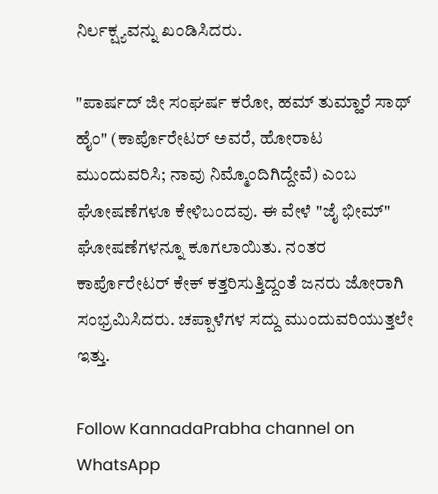ನಿರ್ಲಕ್ಷ್ಯವನ್ನು ಖಂಡಿಸಿದರು.

"ಪಾರ್ಷದ್ ಜೀ ಸಂಘರ್ಷ ಕರೋ, ಹಮ್ ತುಮ್ಹಾರೆ ಸಾಥ್ ಹೈಂ" (ಕಾರ್ಪೊರೇಟರ್ ಅವರೆ, ಹೋರಾಟ ಮುಂದುವರಿಸಿ; ನಾವು ನಿಮ್ಮೊಂದಿಗಿದ್ದೇವೆ) ಎಂಬ ಘೋಷಣೆಗಳೂ ಕೇಳಿಬಂದವು. ಈ ವೇಳೆ "ಜೈ ಭೀಮ್" ಘೋಷಣೆಗಳನ್ನೂ ಕೂಗಲಾಯಿತು. ನಂತರ ಕಾರ್ಪೊರೇಟರ್ ಕೇಕ್ ಕತ್ತರಿಸುತ್ತಿದ್ದಂತೆ ಜನರು ಜೋರಾಗಿ ಸಂಭ್ರಮಿಸಿದರು. ಚಪ್ಪಾಳೆಗಳ ಸದ್ದು ಮುಂದುವರಿಯುತ್ತಲೇ ಇತ್ತು.

Follow KannadaPrabha channel on WhatsApp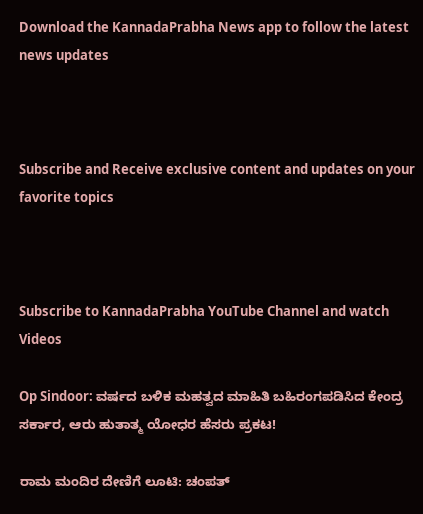Download the KannadaPrabha News app to follow the latest news updates



Subscribe and Receive exclusive content and updates on your favorite topics



Subscribe to KannadaPrabha YouTube Channel and watch Videos

Op Sindoor: ವರ್ಷದ ಬಳಿಕ ಮಹತ್ವದ ಮಾಹಿತಿ ಬಹಿರಂಗಪಡಿಸಿದ ಕೇಂದ್ರ ಸರ್ಕಾರ, ಆರು ಹುತಾತ್ಮ ಯೋಧರ ಹೆಸರು ಪ್ರಕಟ!

ರಾಮ ಮಂದಿರ ದೇಣಿಗೆ ಲೂಟಿ: ಚಂಪತ್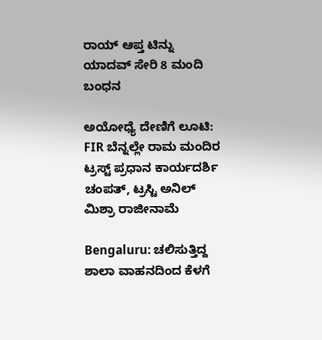ರಾಯ್ ಆಪ್ತ ಟಿನ್ನು ಯಾದವ್ ಸೇರಿ 8 ಮಂದಿ ಬಂಧನ

ಅಯೋಧ್ಯೆ ದೇಣಿಗೆ ಲೂಟಿ: FIR ಬೆನ್ನಲ್ಲೇ ರಾಮ ಮಂದಿರ ಟ್ರಸ್ಟ್ ಪ್ರಧಾನ ಕಾರ್ಯದರ್ಶಿ ಚಂಪತ್, ಟ್ರಸ್ಟಿ ಅನಿಲ್ ಮಿಶ್ರಾ ರಾಜೀನಾಮೆ

Bengaluru: ಚಲಿಸುತ್ತಿದ್ದ ಶಾಲಾ ವಾಹನದಿಂದ ಕೆಳಗೆ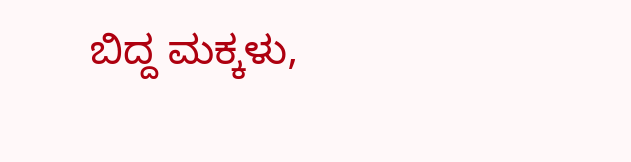ಬಿದ್ದ ಮಕ್ಕಳು,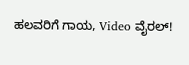ಹಲವರಿಗೆ ಗಾಯ, Video ವೈರಲ್!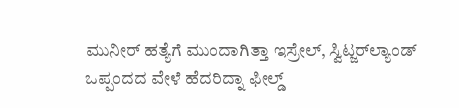ಮುನೀರ್ ಹತ್ಯೆಗೆ ಮುಂದಾಗಿತ್ತಾ ಇಸ್ರೇಲ್, ಸ್ವಿಟ್ಜರ್‌ಲ್ಯಾಂಡ್‌ ಒಪ್ಪಂದದ ವೇಳೆ ಹೆದರಿದ್ನಾ ಫೀಲ್ಡ್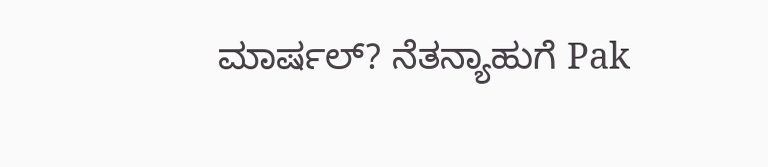ಮಾರ್ಷಲ್? ನೆತನ್ಯಾಹುಗೆ Pak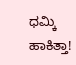ಧಮ್ಕಿ ಹಾಕಿತ್ತಾ!